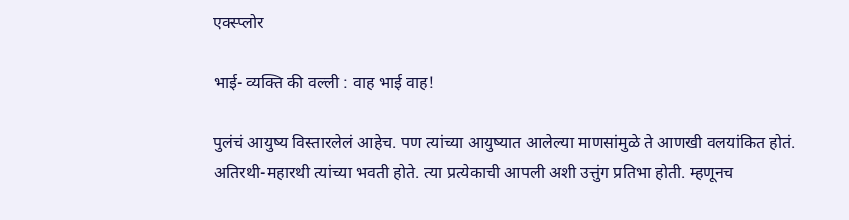एक्स्प्लोर

भाई- व्यक्ति की वल्ली : वाह भाई वाह!

पुलंचं आयुष्य विस्तारलेलं आहेच. पण त्यांच्या आयुष्यात आलेल्या माणसांमुळे ते आणखी वलयांकित होतं. अतिरथी-महारथी त्यांच्या भवती होते. त्या प्रत्येकाची आपली अशी उत्तुंग प्रतिभा होती. म्हणूनच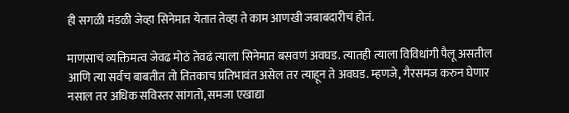ही सगळी मंडळी जेव्हा सिनेमात येतात तेव्हा ते काम आणखी जबाबदारीचं होतं.

माणसाचं व्यक्तिमत्व जेवढ मोठं तेवढं त्याला सिनेमात बसवणं अवघड. त्यातही त्याला विविधांगी पैलू असतील आणि त्या सर्वच बाबतीत तो तितकाच प्रतिभावंत असेल तर त्याहून ते अवघड. म्हणजे, गैरसमज करुन घेणार नसाल तर अधिक सविस्तर सांगतो, समजा एखाद्या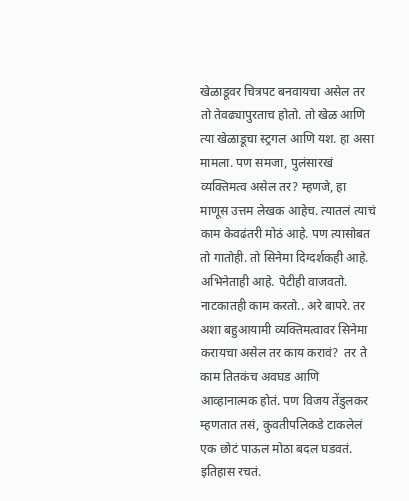खेळाडूवर चित्रपट बनवायचा असेल तर तो तेवढ्यापुरताच होतो. तो खेळ आणि त्या खेळाडूचा स्ट्रगल आणि यश. हा असा मामला. पण समजा, पुलंसारखं व्यक्तिमत्व असेल तर? म्हणजे, हा माणूस उत्तम लेखक आहेच. त्यातलं त्याचं काम केवढंतरी मोठं आहे. पण त्यासोबत तो गातोही. तो सिनेमा दिग्दर्शकही आहे. अभिनेताही आहे. पेटीही वाजवतो. नाटकातही काम करतो.. अरे बापरे. तर अशा बहुआयामी व्यक्तिमत्वावर सिनेमा करायचा असेल तर काय करावं?  तर ते काम तितकंच अवघड आणि आव्हानात्मक होतं. पण विजय तेंडुलकर म्हणतात तसं, कुवतीपलिकडे टाकलेलं एक छोटं पाऊल मोठा बदल घडवतं. इतिहास रचतं.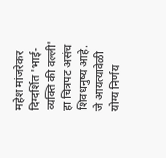महेश मांजरेकर दिग्दर्शित 'भाई- व्यक्ति की वल्ली' हा चित्रपट असंच शिवधनुष्य आहे. जे आयत्यावेळी योग्य निर्णय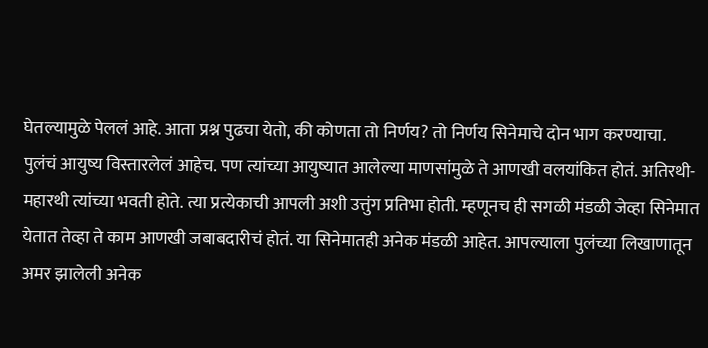घेतल्यामुळे पेललं आहे. आता प्रश्न पुढचा येतो, की कोणता तो निर्णय? तो निर्णय सिनेमाचे दोन भाग करण्याचा.
पुलंचं आयुष्य विस्तारलेलं आहेच. पण त्यांच्या आयुष्यात आलेल्या माणसांमुळे ते आणखी वलयांकित होतं. अतिरथी-महारथी त्यांच्या भवती होते. त्या प्रत्येकाची आपली अशी उत्तुंग प्रतिभा होती. म्हणूनच ही सगळी मंडळी जेव्हा सिनेमात येतात तेव्हा ते काम आणखी जबाबदारीचं होतं. या सिनेमातही अनेक मंडळी आहेत. आपल्याला पुलंच्या लिखाणातून अमर झालेली अनेक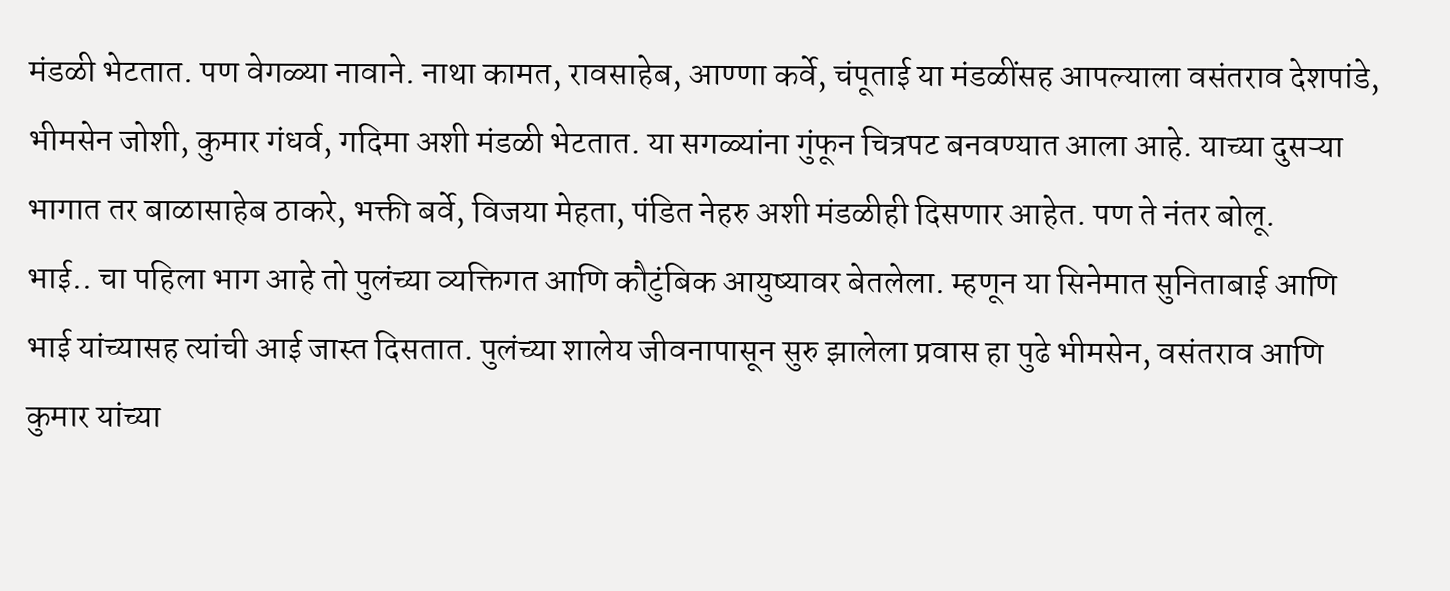मंडळी भेटतात. पण वेगळ्या नावाने. नाथा कामत, रावसाहेब, आण्णा कर्वे, चंपूताई या मंडळींसह आपल्याला वसंतराव देशपांडे, भीमसेन जोशी, कुमार गंधर्व, गदिमा अशी मंडळी भेटतात. या सगळ्यांना गुंफून चित्रपट बनवण्यात आला आहे. याच्या दुसऱ्या भागात तर बाळासाहेब ठाकरे, भक्ती बर्वे, विजया मेहता, पंडित नेहरु अशी मंडळीही दिसणार आहेत. पण ते नंतर बोलू.
भाई.. चा पहिला भाग आहे तो पुलंच्या व्यक्तिगत आणि कौटुंबिक आयुष्यावर बेतलेला. म्हणून या सिनेमात सुनिताबाई आणि भाई यांच्यासह त्यांची आई जास्त दिसतात. पुलंच्या शालेय जीवनापासून सुरु झालेला प्रवास हा पुढे भीमसेन, वसंतराव आणि कुमार यांच्या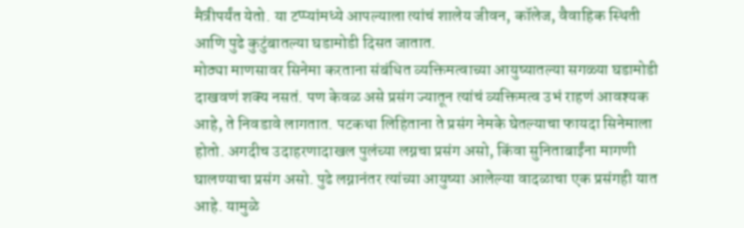मैत्रीपर्यंत येतो. या टप्प्यांमध्ये आपल्याला त्यांचं शालेय जीवन, कॉलेज, वैवाहिक स्थिती आणि पुढे कुटुंबातल्या घडामोडी दिसत जातात.
मोठ्या माणसावर सिनेमा करताना संबंधित व्यक्तिमत्वाच्या आयुष्यातल्या सगळ्या घडामोडी दाखवणं शक्य नसतं. पण केवळ असे प्रसंग ज्यातून त्यांचं व्यक्तिमत्व उभं राहणं आवश्यक आहे, ते निवडावे लागतात. पटकथा लिहिताना ते प्रसंग नेमके घेतल्याचा फायदा सिनेमाला होतो. अगदीच उदाहरणादाखल पुलंच्या लग्नचा प्रसंग असो, किंवा सुनिताबाईंना मागणी घालण्याचा प्रसंग असो. पुढे लग्नानंतर त्यांच्या आयुष्या आलेल्या वादळाचा एक प्रसंगही यात आहे. यामुळे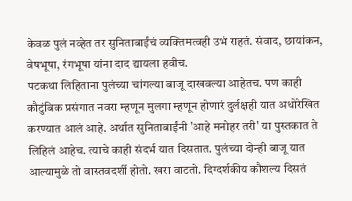केवळ पुलं नव्हेत तर सुनिताबाईंचं व्यक्तिमत्वही उभं राहतं. संवाद, छायांकन, वेषभूषा, रंगभूषा यांना दाद द्यायला हवीच.
पटकथा लिहिताना पुलंच्या चांगल्या बाजू दाखवल्या आहेतच. पण काही कौटुंबिक प्रसंगात नवरा म्हणून मुलगा म्हणून होणारं दुर्लक्षही यात अधोरेखित करण्यात आलं आहे. अर्थात सुनिताबाईंनी 'आहे मनोहर तरी' या पुस्तकात ते लिहिलं आहेच. त्याचे काही संदर्भ यात दिसतात. पुलंच्या दोन्ही बाजू यात आल्यामुळे तो वास्तवदर्शी होतो. खरा वाटतो. दिग्दर्शकीय कौशल्य दिसतं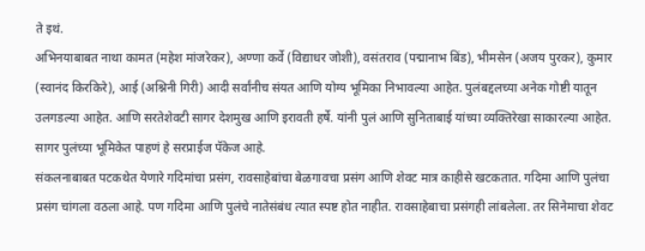ते इथं.
अभिनयाबाबत नाथा कामत (महेश मांजरेकर), अण्णा कर्वे (विद्याधर जोशी), वसंतराव (पद्मानाभ बिंड), भीमसेन (अजय पुरकर), कुमार (स्वानंद किरकिरे), आई (अश्निनी गिरी) आदी सर्वांनीच संयत आणि योग्य भूमिका निभावल्या आहेत. पुलंबद्दलच्या अनेक गोष्टी यातून उलगडल्या आहेत. आणि सरतेशेवटी सागर देशमुख आणि इरावती हर्षे. यांनी पुलं आणि सुनिताबाई यांच्या व्यक्तिरेखा साकारल्या आहेत. सागर पुलंच्या भूमिकेत पाहणं हे सरप्राईज पॅकेज आहे.
संकलनाबाबत पटकथेत येणारे गदिमांचा प्रसंग, रावसाहेबांचा बेळगावचा प्रसंग आणि शेवट मात्र काहीसे खटकतात. गदिमा आणि पुलंचा प्रसंग चांगला वठला आहे. पण गदिमा आणि पुलंचे नातेसंबंध त्यात स्पष्ट होत नाहीत. रावसाहेबाचा प्रसंगही लांबलेला. तर सिनेमाचा शेवट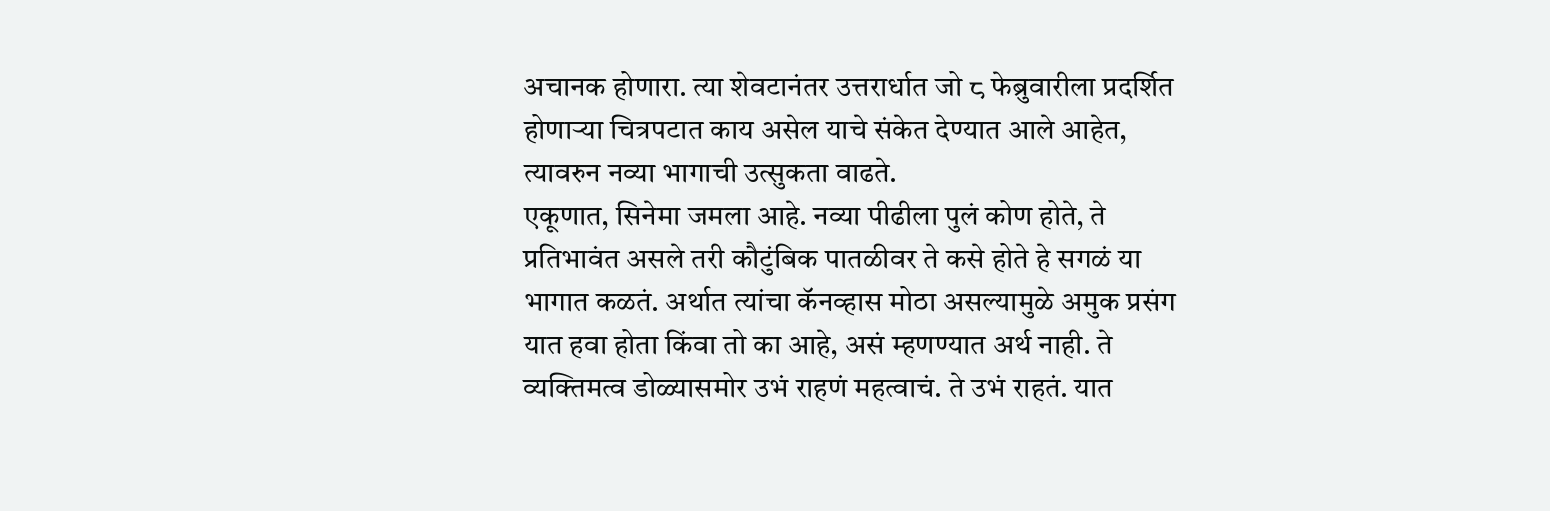अचानक होणारा. त्या शेवटानंतर उत्तरार्धात जो ८ फेब्रुवारीला प्रदर्शित होणाऱ्या चित्रपटात काय असेल याचे संकेत देण्यात आले आहेत, त्यावरुन नव्या भागाची उत्सुकता वाढते.
एकूणात, सिनेमा जमला आहे. नव्या पीढीला पुलं कोण होते, ते प्रतिभावंत असले तरी कौटुंबिक पातळीवर ते कसे होते हे सगळं या भागात कळतं. अर्थात त्यांचा कॅनव्हास मोठा असल्यामुळे अमुक प्रसंग यात हवा होता किंवा तो का आहे, असं म्हणण्यात अर्थ नाही. ते व्यक्तिमत्व डोळ्यासमोर उभं राहणं महत्वाचं. ते उभं राहतं. यात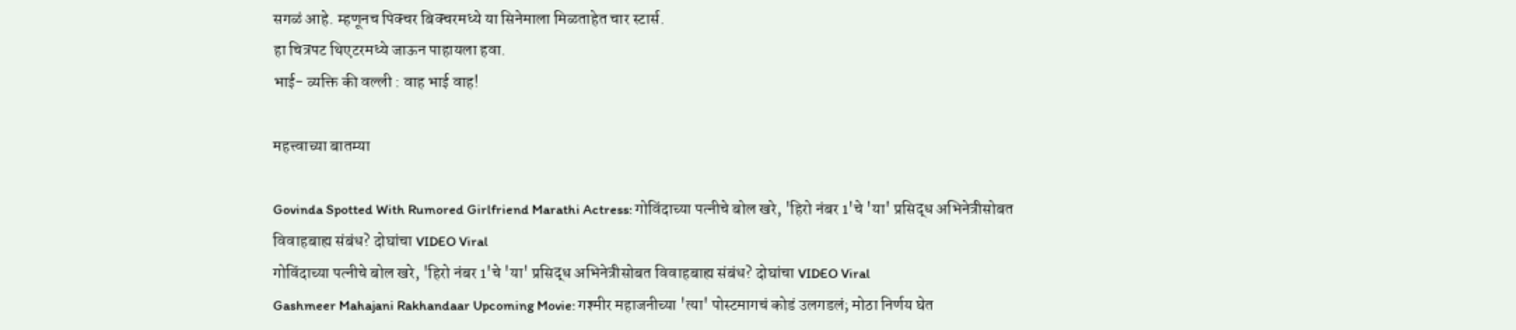सगळं आहे. म्हणूनच पिक्चर बिक्चरमध्ये या सिनेमाला मिळताहेत चार स्टार्स.
हा चित्रपट थिएटरमध्ये जाऊन पाहायला हवा.
भाई- व्यक्ति की वल्ली : वाह भाई वाह!

महत्त्वाच्या बातम्या

Govinda Spotted With Rumored Girlfriend Marathi Actress: गोविंदाच्या पत्नीचे बोल खरे, 'हिरो नंबर 1'चे 'या' प्रसिद्ध अभिनेत्रीसोबत विवाहबाह्य संबंध? दोघांचा VIDEO Viral
गोविंदाच्या पत्नीचे बोल खरे, 'हिरो नंबर 1'चे 'या' प्रसिद्ध अभिनेत्रीसोबत विवाहबाह्य संबंध? दोघांचा VIDEO Viral
Gashmeer Mahajani Rakhandaar Upcoming Movie: गश्मीर महाजनीच्या 'त्या' पोस्टमागचं कोडं उलगडलं; मोठा निर्णय घेत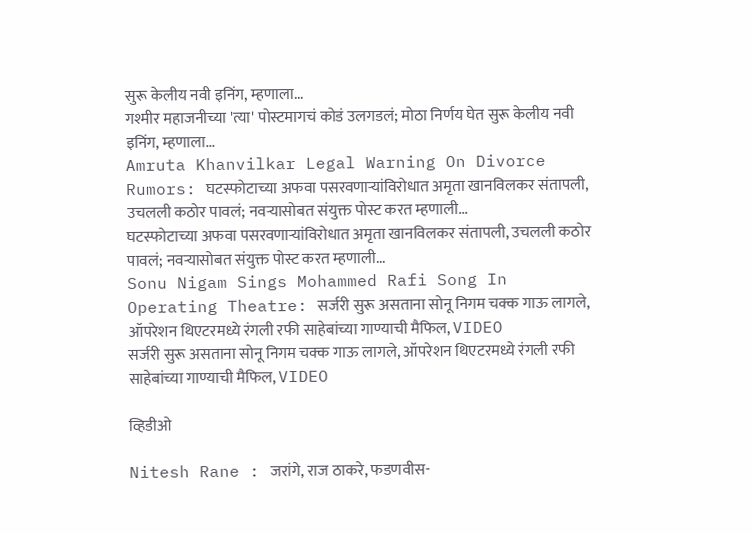सुरू केलीय नवी इनिंग, म्हणाला...
गश्मीर महाजनीच्या 'त्या' पोस्टमागचं कोडं उलगडलं; मोठा निर्णय घेत सुरू केलीय नवी इनिंग, म्हणाला...
Amruta Khanvilkar Legal Warning On Divorce Rumors: घटस्फोटाच्या अफवा पसरवणाऱ्यांविरोधात अमृता खानविलकर संतापली, उचलली कठोर पावलं; नवऱ्यासोबत संयुक्त पोस्ट करत म्हणाली...
घटस्फोटाच्या अफवा पसरवणाऱ्यांविरोधात अमृता खानविलकर संतापली, उचलली कठोर पावलं; नवऱ्यासोबत संयुक्त पोस्ट करत म्हणाली...
Sonu Nigam Sings Mohammed Rafi Song In Operating Theatre: सर्जरी सुरू असताना सोनू निगम चक्क गाऊ लागले, ऑपरेशन थिएटरमध्ये रंगली रफी साहेबांच्या गाण्याची मैफिल, VIDEO
सर्जरी सुरू असताना सोनू निगम चक्क गाऊ लागले, ऑपरेशन थिएटरमध्ये रंगली रफी साहेबांच्या गाण्याची मैफिल, VIDEO

व्हिडीओ

Nitesh Rane : जरांगे, राज ठाकरे, फडणवीस-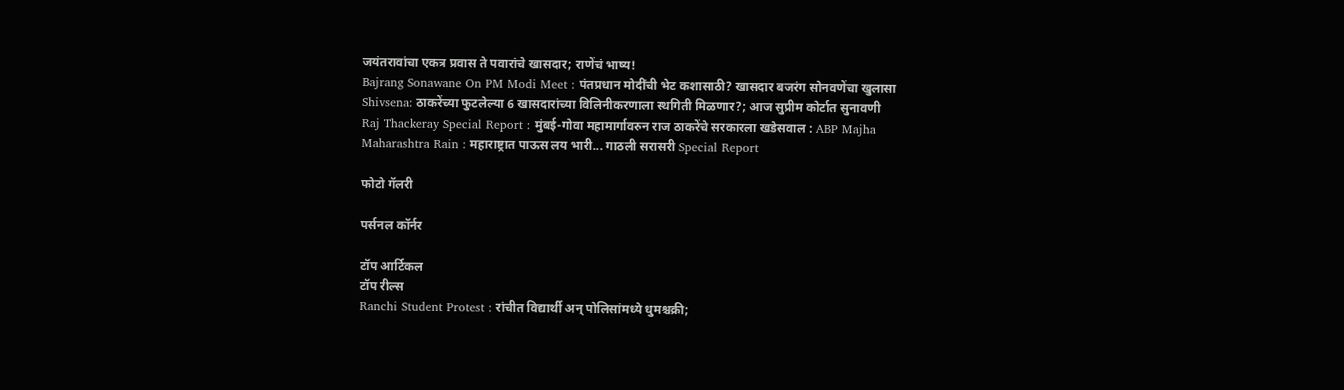जयंतरावांचा एकत्र प्रवास ते पवारांचे खासदार; राणेंचं भाष्य!
Bajrang Sonawane On PM Modi Meet : पंतप्रधान मोदींची भेट कशासाठी? खासदार बजरंग सोनवणेंचा खुलासा
Shivsena: ठाकरेंच्या फुटलेल्या 6 खासदारांच्या विलिनीकरणाला स्थगिती मिळणार?; आज सुप्रीम कोर्टात सुनावणी
Raj Thackeray Special Report : मुंबई-गोवा महामार्गावरुन राज ठाकरेंचे सरकारला खडेसवाल : ABP Majha
Maharashtra Rain : महाराष्ट्रात पाऊस लय भारी... गाठली सरासरी Special Report

फोटो गॅलरी

पर्सनल कॉर्नर

टॉप आर्टिकल
टॉप रील्स
Ranchi Student Protest : रांचीत विद्यार्थी अन् पोलिसांमध्ये धुमश्चक्री;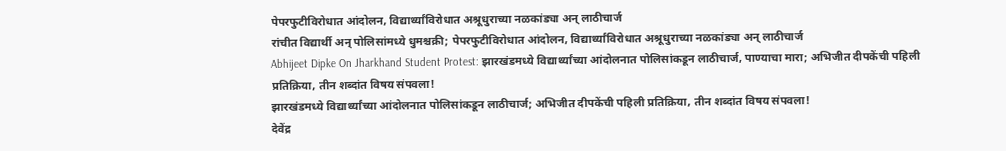पेपरफुटीविरोधात आंदोलन, विद्यार्थ्यांविरोधात अश्रूधुराच्या नळकांड्या अन् लाठीचार्ज
रांचीत विद्यार्थी अन् पोलिसांमध्ये धुमश्चक्री; पेपरफुटीविरोधात आंदोलन, विद्यार्थ्यांविरोधात अश्रूधुराच्या नळकांड्या अन् लाठीचार्ज
Abhijeet Dipke On Jharkhand Student Protest: झारखंडमध्ये विद्यार्थ्यांच्या आंदोलनात पोलिसांकडून लाठीचार्ज, पाण्याचा मारा; अभिजीत दीपकेंची पहिली प्रतिक्रिया, तीन शब्दांत विषय संपवला!
झारखंडमध्ये विद्यार्थ्यांच्या आंदोलनात पोलिसांकडून लाठीचार्ज; अभिजीत दीपकेंची पहिली प्रतिक्रिया, तीन शब्दांत विषय संपवला!
देवेंद्र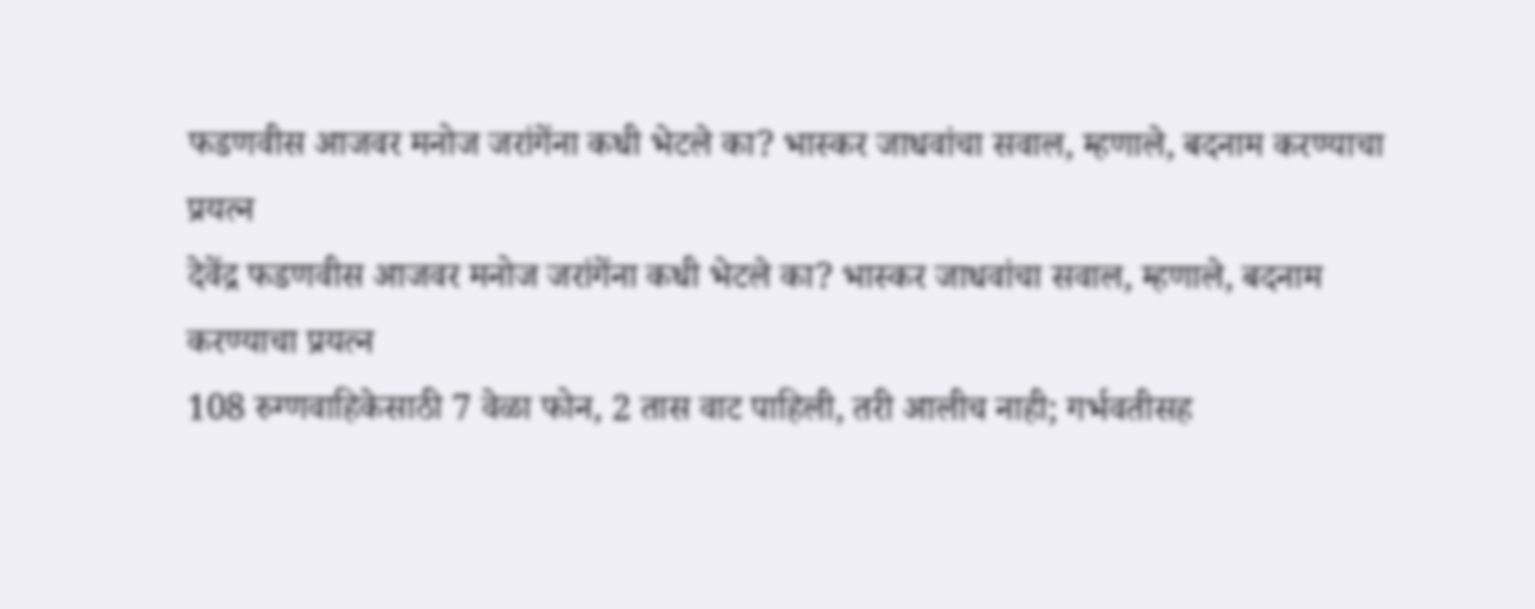फडणवीस आजवर मनोज जरांगेंना कधी भेटले का? भास्कर जाधवांचा सवाल, म्हणाले, बदनाम करण्याचा प्रयत्न
देवेंद्र फडणवीस आजवर मनोज जरांगेंना कधी भेटले का? भास्कर जाधवांचा सवाल, म्हणाले, बदनाम करण्याचा प्रयत्न
108 रुग्णवाहिकेसाठी 7 वेळा फोन, 2 तास वाट पाहिली, तरी आलीच नाही; गर्भवतीसह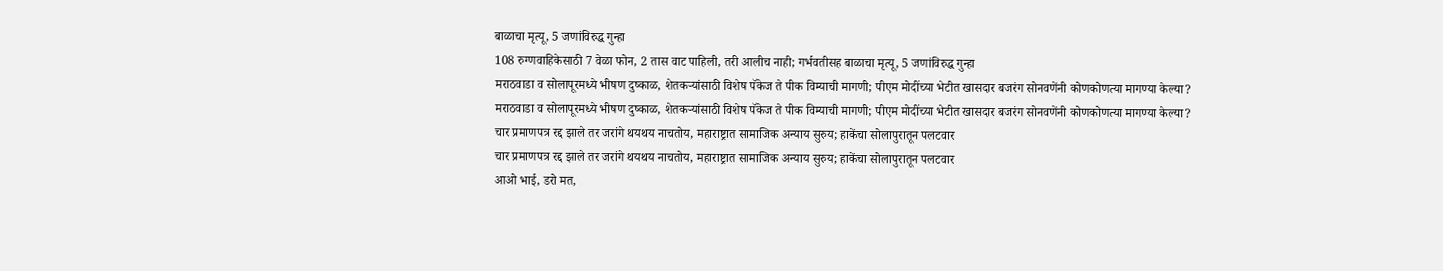बाळाचा मृत्यू, 5 जणांविरुद्ध गुन्हा
108 रुग्णवाहिकेसाठी 7 वेळा फोन, 2 तास वाट पाहिली, तरी आलीच नाही; गर्भवतीसह बाळाचा मृत्यू, 5 जणांविरुद्ध गुन्हा
मराठवाडा व सोलापूरमध्ये भीषण दुष्काळ, शेतकऱ्यांसाठी विशेष पॅकेज ते पीक विम्याची मागणी; पीएम मोदींच्या भेटीत खासदार बजरंग सोनवणेंनी कोणकोणत्या मागण्या केल्या?
मराठवाडा व सोलापूरमध्ये भीषण दुष्काळ, शेतकऱ्यांसाठी विशेष पॅकेज ते पीक विम्याची मागणी; पीएम मोदींच्या भेटीत खासदार बजरंग सोनवणेंनी कोणकोणत्या मागण्या केल्या?
चार प्रमाणपत्र रद्द झाले तर जरांगे थयथय नाचतोय, महाराष्ट्रात सामाजिक अन्याय सुरुय; हाकेंचा सोलापुरातून पलटवार
चार प्रमाणपत्र रद्द झाले तर जरांगे थयथय नाचतोय, महाराष्ट्रात सामाजिक अन्याय सुरुय; हाकेंचा सोलापुरातून पलटवार
आओ भाई, डरो मत,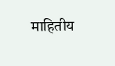माहितीय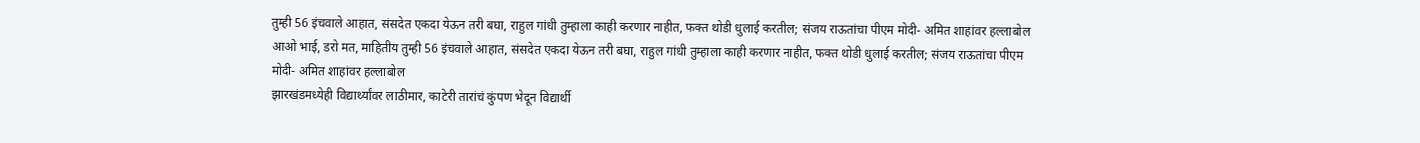तुम्ही 56 इंचवाले आहात, संसदेत एकदा येऊन तरी बघा, राहुल गांधी तुम्हाला काही करणार नाहीत, फक्त थोडी धुलाई करतील; संजय राऊतांचा पीएम मोदी- अमित शाहांवर हल्लाबोल
आओ भाई, डरो मत, माहितीय तुम्ही 56 इंचवाले आहात, संसदेत एकदा येऊन तरी बघा, राहुल गांधी तुम्हाला काही करणार नाहीत, फक्त थोडी धुलाई करतील; संजय राऊतांचा पीएम मोदी- अमित शाहांवर हल्लाबोल
झारखंडमध्येही विद्यार्थ्यांवर लाठीमार, काटेरी तारांचं कुंपण भेदून विद्यार्थी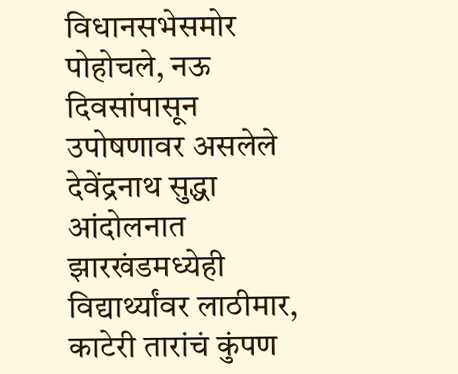विधानसभेसमोर पोहोचले, नऊ दिवसांपासून उपोषणावर असलेले देवेंद्रनाथ सुद्धा आंदोलनात
झारखंडमध्येही विद्यार्थ्यांवर लाठीमार, काटेरी तारांचं कुंपण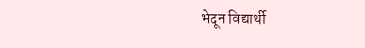भेदून विद्यार्थी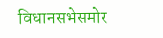विधानसभेसमोर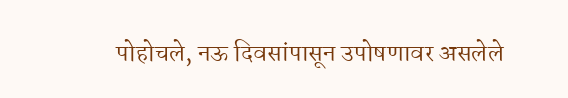पोहोचले, नऊ दिवसांपासून उपोषणावर असलेले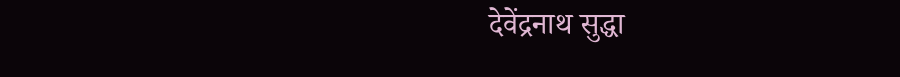देवेंद्रनाथ सुद्धा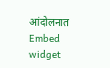आंदोलनात
Embed widget